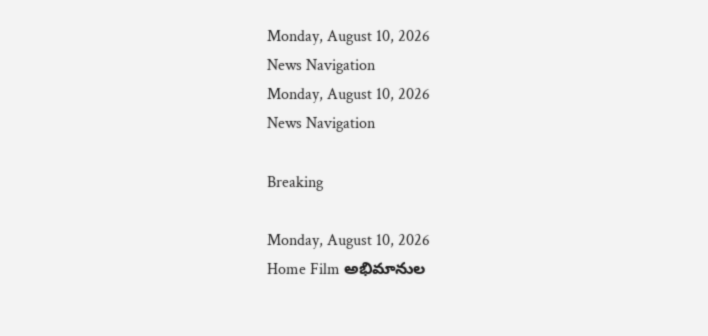Monday, August 10, 2026
News Navigation
Monday, August 10, 2026
News Navigation

Breaking

Monday, August 10, 2026
Home Film అభిమానుల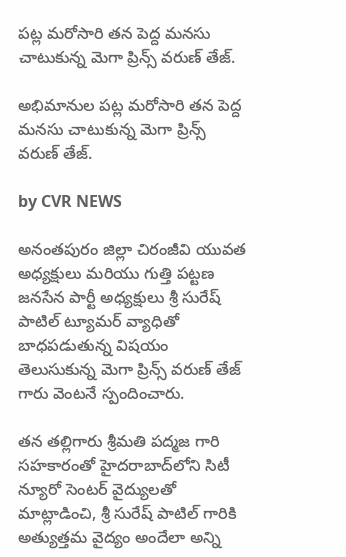పట్ల మరోసారి తన పెద్ద మనసు చాటుకున్న మెగా ప్రిన్స్ వరుణ్ తేజ్.

అభిమానుల పట్ల మరోసారి తన పెద్ద మనసు చాటుకున్న మెగా ప్రిన్స్ వరుణ్ తేజ్.

by CVR NEWS

అనంతపురం జిల్లా చిరంజీవి యువత అధ్యక్షులు మరియు గుత్తి పట్టణ జనసేన పార్టీ అధ్యక్షులు శ్రీ సురేష్ పాటిల్ ట్యూమర్ వ్యాధితో బాధపడుతున్న విషయం తెలుసుకున్న మెగా ప్రిన్స్ వరుణ్ తేజ్ గారు వెంటనే స్పందించారు.

తన తల్లిగారు శ్రీమతి పద్మజ గారి సహకారంతో హైదరాబాద్‌లోని సిటీ న్యూరో సెంటర్ వైద్యులతో మాట్లాడించి, శ్రీ సురేష్ పాటిల్ గారికి అత్యుత్తమ వైద్యం అందేలా అన్ని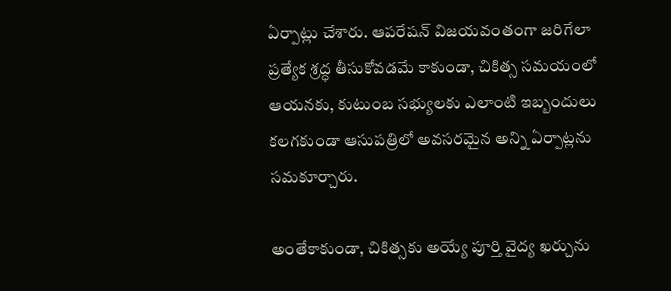ఏర్పాట్లు చేశారు. ఆపరేషన్ విజయవంతంగా జరిగేలా ప్రత్యేక శ్రద్ధ తీసుకోవడమే కాకుండా, చికిత్స సమయంలో ఆయనకు, కుటుంబ సభ్యులకు ఎలాంటి ఇబ్బందులు కలగకుండా ఆసుపత్రిలో అవసరమైన అన్ని ఏర్పాట్లను సమకూర్చారు.

అంతేకాకుండా, చికిత్సకు అయ్యే పూర్తి వైద్య ఖర్చును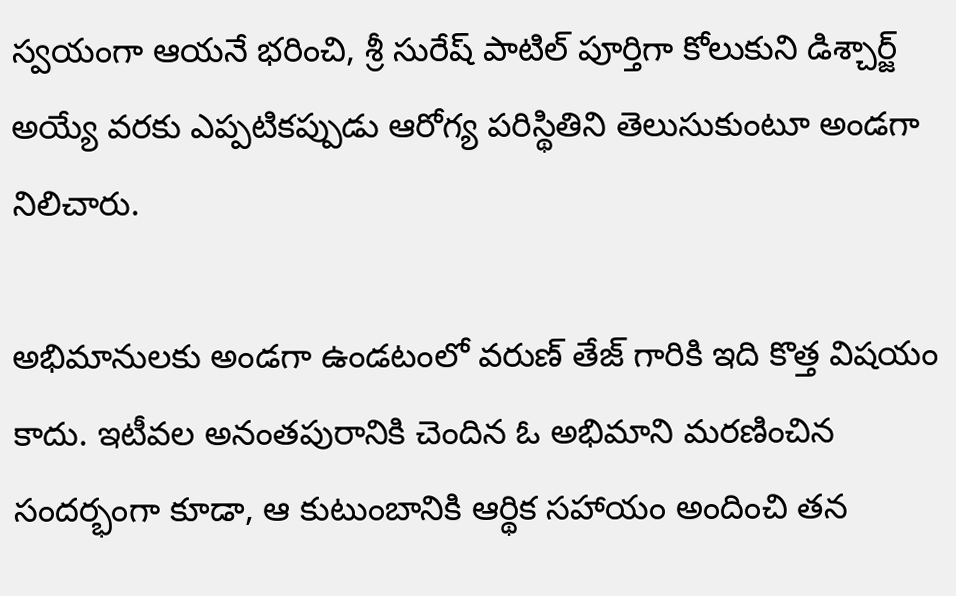స్వయంగా ఆయనే భరించి, శ్రీ సురేష్ పాటిల్ పూర్తిగా కోలుకుని డిశ్చార్జ్ అయ్యే వరకు ఎప్పటికప్పుడు ఆరోగ్య పరిస్థితిని తెలుసుకుంటూ అండగా నిలిచారు.

అభిమానులకు అండగా ఉండటంలో వరుణ్ తేజ్ గారికి ఇది కొత్త విషయం కాదు. ఇటీవల అనంతపురానికి చెందిన ఓ అభిమాని మరణించిన సందర్భంగా కూడా, ఆ కుటుంబానికి ఆర్థిక సహాయం అందించి తన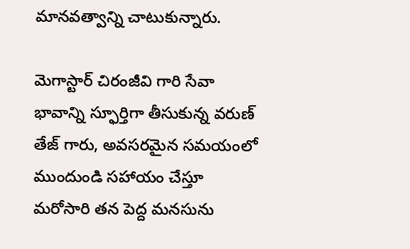మానవత్వాన్ని చాటుకున్నారు.

మెగాస్టార్ చిరంజీవి గారి సేవా భావాన్ని స్ఫూర్తిగా తీసుకున్న వరుణ్ తేజ్ గారు, అవసరమైన సమయంలో ముందుండి సహాయం చేస్తూ మరోసారి తన పెద్ద మనసును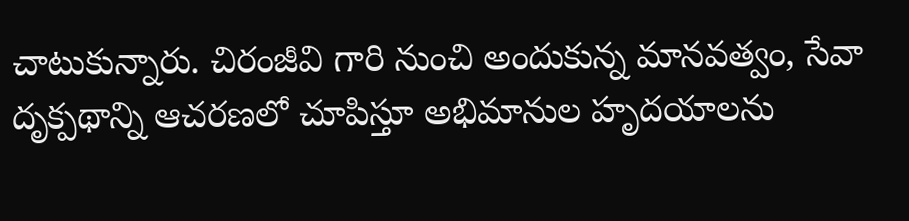చాటుకున్నారు. చిరంజీవి గారి నుంచి అందుకున్న మానవత్వం, సేవా దృక్పథాన్ని ఆచరణలో చూపిస్తూ అభిమానుల హృదయాలను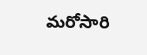మరోసారి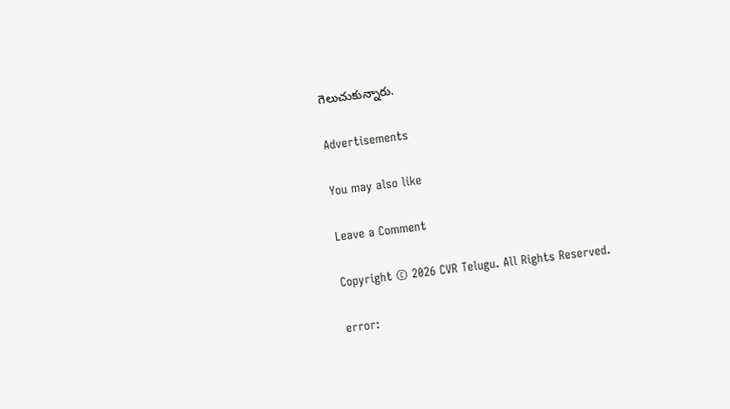గెలుచుకున్నారు.

Advertisements

You may also like

Leave a Comment

Copyright © 2026 CVR Telugu. All Rights Reserved.

error: